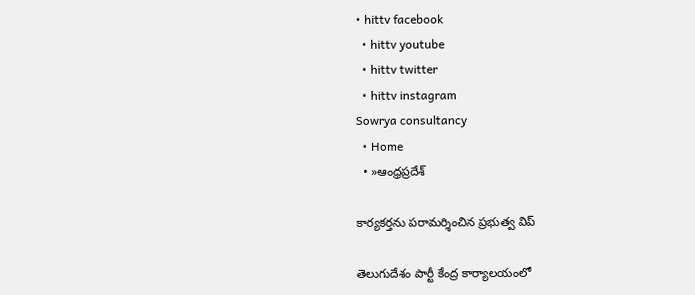• hittv facebook
  • hittv youtube
  • hittv twitter
  • hittv instagram
Sowrya consultancy
  • Home
  • »ఆంధ్రప్రదేశ్

కార్యకర్తను పరామర్శించిన ప్రభుత్వ విప్

తెలుగుదేశం పార్టీ కేంద్ర కార్యాలయంలో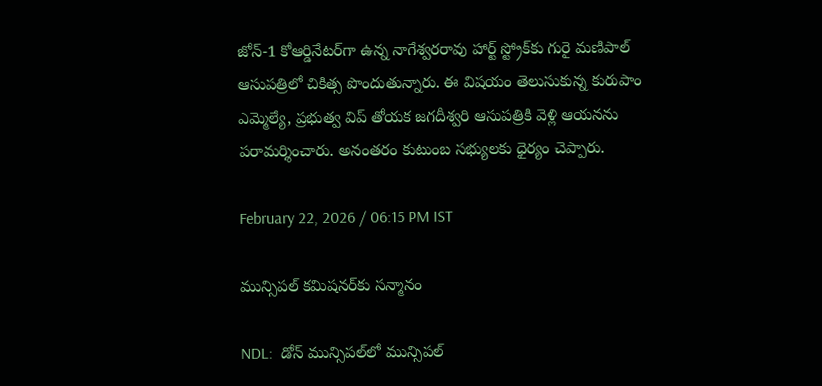జోన్-1 కోఆర్డినేటర్‌గా ఉన్న నాగేశ్వరరావు హార్ట్ స్ట్రోక్‌కు గురై మణిపాల్ ఆసుపత్రిలో చికిత్స పొందుతున్నారు. ఈ విషయం తెలుసుకున్న కురుపాం ఎమ్మెల్యే, ప్రభుత్వ విప్ తోయక జగదీశ్వరి ఆసుపత్రికి వెళ్లి ఆయనను పరామర్శించారు. అనంతరం కుటుంబ సభ్యులకు ధైర్యం చెప్పారు.

February 22, 2026 / 06:15 PM IST

మున్సిపల్ కమిషనర్‌కు సన్మానం

NDL:  డోన్ మున్సిపల్‌లో మున్సిపల్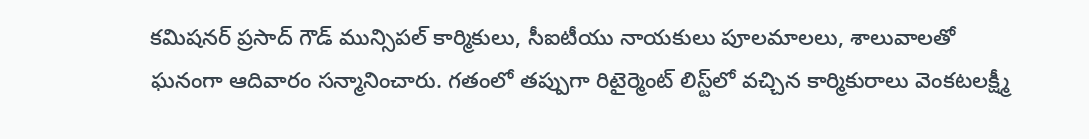కమిషనర్ ప్రసాద్ గౌడ్ మున్సిపల్ కార్మికులు, సీఐటీయు నాయకులు పూలమాలలు, శాలువాలతో ఘనంగా ఆదివారం సన్మానించారు. గతంలో తప్పుగా రిటైర్మెంట్ లిస్ట్‌లో వచ్చిన కార్మికురాలు వెంకటలక్ష్మీ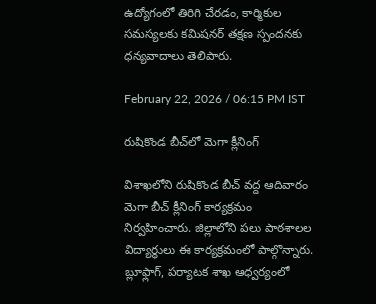ఉద్యోగంలో తిరిగి చేరడం, కార్మికుల సమస్యలకు కమిషనర్ తక్షణ స్పందనకు ధన్యవాదాలు తెలిపారు.

February 22, 2026 / 06:15 PM IST

రుషికొండ బీచ్‌లో మెగా క్లీనింగ్‌

విశాఖలోని రుషికొండ బీచ్ వద్ద ఆదివారం మెగా బీచ్ క్లీనింగ్ కార్యక్రమం నిర్వహించారు. జిల్లాలోని పలు పాఠశాలల విద్యార్థులు ఈ కార్యక్రమంలో పాల్గొన్నారు. బ్లూఫ్లాగ్, పర్యాటక శాఖ ఆధ్వర్యంలో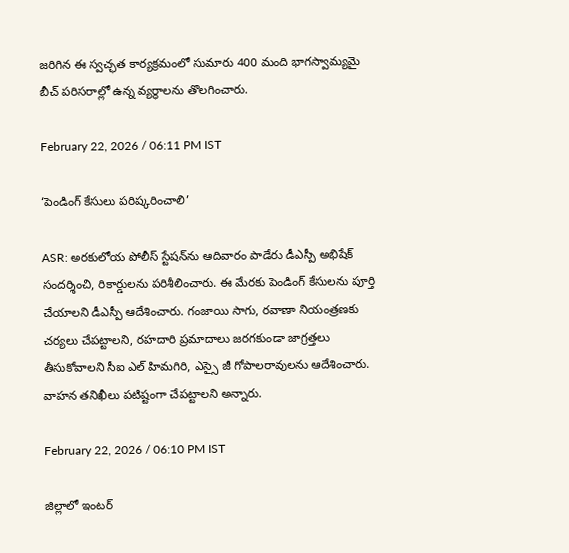జరిగిన ఈ స్వచ్ఛత కార్యక్రమంలో సుమారు 400 మంది భాగస్వామ్యమై బీచ్ పరిసరాల్లో ఉన్న వ్యర్థాలను తొలగించారు.

February 22, 2026 / 06:11 PM IST

‘పెండింగ్ కేసులు పరిష్కరించాలి’

ASR: అరకులోయ పోలీస్ స్టేషన్‌ను ఆదివారం పాడేరు డీఎస్పీ అభిషేక్ సందర్శించి, రికార్డులను పరిశీలించారు. ఈ మేరకు పెండింగ్ కేసులను పూర్తి చేయాలని డీఎస్పీ ఆదేశించారు. గంజాయి సాగు, రవాణా నియంత్రణకు చర్యలు చేపట్టాలని, రహదారి ప్రమాదాలు జరగకుండా జాగ్రత్తలు తీసుకోవాలని సీఐ ఎల్ హిమగిరి, ఎస్సై జీ గోపాలరావులను ఆదేశించారు. వాహన తనిఖీలు పటిష్టంగా చేపట్టాలని అన్నారు.

February 22, 2026 / 06:10 PM IST

జిల్లాలో ఇంటర్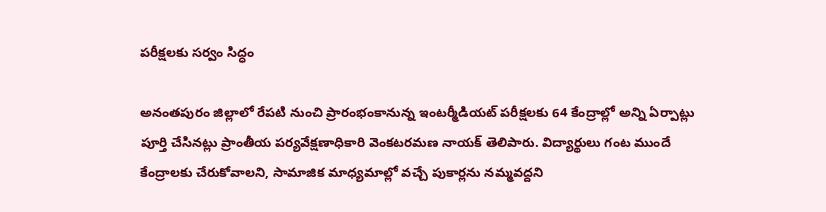పరీక్షలకు సర్వం సిద్ధం

అనంతపురం జిల్లాలో రేపటి నుంచి ప్రారంభంకానున్న ఇంటర్మీడియట్ పరీక్షలకు 64 కేంద్రాల్లో అన్ని ఏర్పాట్లు పూర్తి చేసినట్లు ప్రాంతీయ పర్యవేక్షణాధికారి వెంకటరమణ నాయక్ తెలిపారు. విద్యార్థులు గంట ముందే కేంద్రాలకు చేరుకోవాలని, సామాజిక మాధ్యమాల్లో వచ్చే పుకార్లను నమ్మవద్దని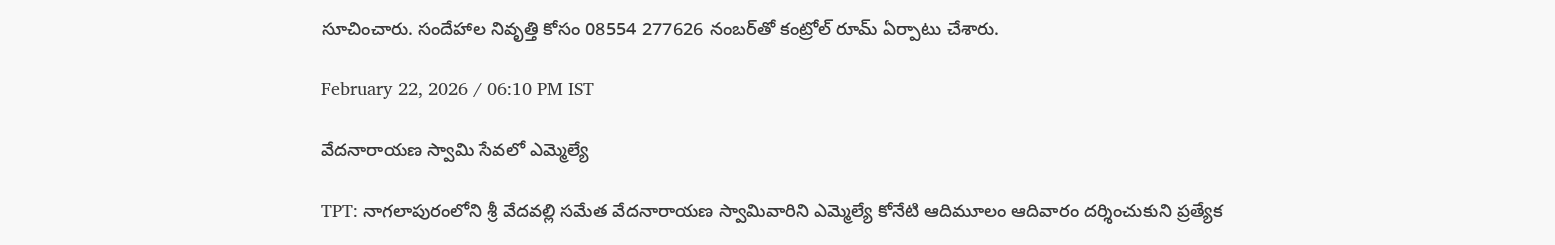సూచించారు. సందేహాల నివృత్తి కోసం 08554 277626 నంబర్‌తో కంట్రోల్ రూమ్ ఏర్పాటు చేశారు.

February 22, 2026 / 06:10 PM IST

వేదనారాయణ స్వామి సేవలో ఎమ్మెల్యే

TPT: నాగలాపురంలోని శ్రీ వేదవల్లి సమేత వేదనారాయణ స్వామివారిని ఎమ్మెల్యే కోనేటి ఆదిమూలం ఆదివారం దర్శించుకుని ప్రత్యేక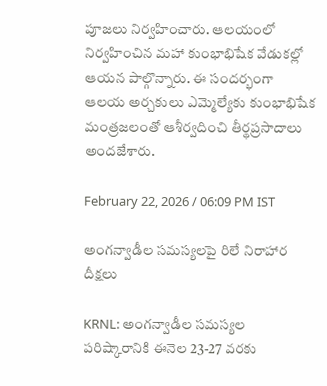పూజలు నిర్వహించారు. ఆలయంలో నిర్వహించిన మహా కుంభాభిషేక వేడుకల్లో ఆయన పాల్గొన్నారు. ఈ సందర్భంగా ఆలయ అర్చకులు ఎమ్మెల్యేకు కుంభాభిషేక మంత్రజలంతో ఆశీర్వదించి తీర్థప్రసాదాలు అందజేశారు.

February 22, 2026 / 06:09 PM IST

అంగన్వాడీల సమస్యలపై రిలే నిరాహార దీక్షలు

KRNL: అంగన్వాడీల సమస్యల పరిష్కారానికి ఈనెల 23-27 వరకు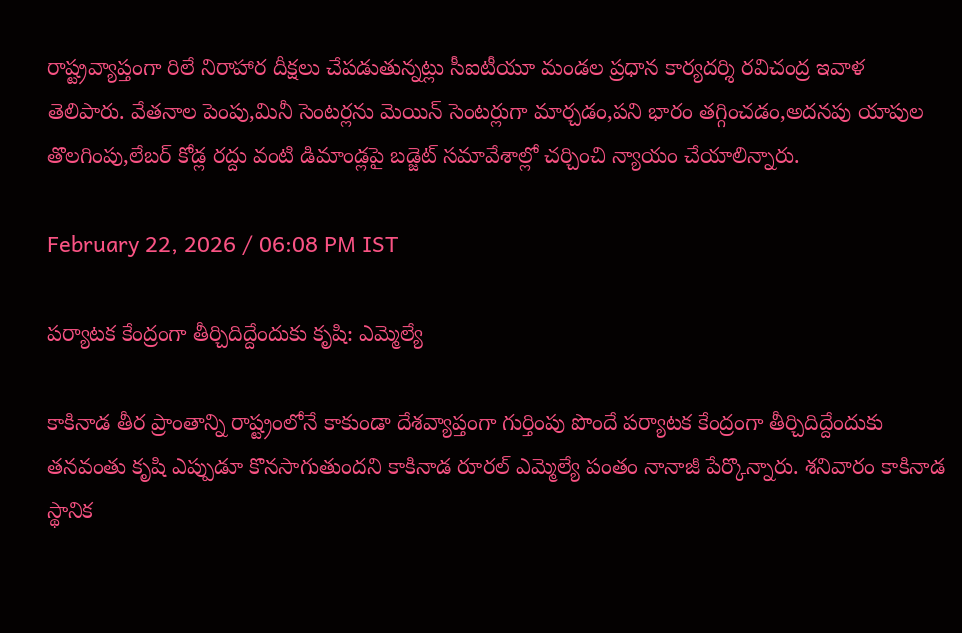రాష్ట్రవ్యాప్తంగా రిలే నిరాహార దీక్షలు చేపడుతున్నట్లు సీఐటీయూ మండల ప్రధాన కార్యదర్శి రవిచంద్ర ఇవాళ తెలిపారు. వేతనాల పెంపు,మినీ సెంటర్లను మెయిన్ సెంటర్లుగా మార్చడం,పని భారం తగ్గించడం,అదనపు యాపుల తొలగింపు,లేబర్ కోడ్ల రద్దు వంటి డిమాండ్లపై బడ్జెట్ సమావేశాల్లో చర్చించి న్యాయం చేయాలిన్నారు.

February 22, 2026 / 06:08 PM IST

పర్యాటక కేంద్రంగా తీర్చిదిద్దేందుకు కృషి: ఎమ్మెల్యే

కాకినాడ తీర ప్రాంతాన్ని రాష్ట్రంలోనే కాకుండా దేశవ్యాప్తంగా గుర్తింపు పొందే పర్యాటక కేంద్రంగా తీర్చిదిద్దేందుకు తనవంతు కృషి ఎప్పుడూ కొనసాగుతుందని కాకినాడ రూరల్ ఎమ్మెల్యే పంతం నానాజీ పేర్కొన్నారు. శనివారం కాకినాడ స్థానిక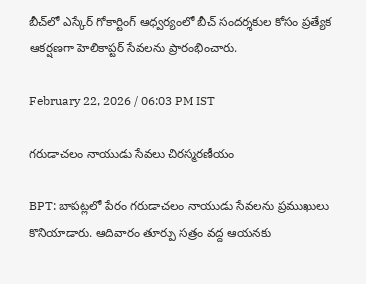బీచ్‌లో ఎస్కేర్ గోకార్టింగ్ ఆధ్వర్యంలో బీచ్ సందర్శకుల కోసం ప్రత్యేక ఆకర్షణగా హెలికాప్టర్ సేవలను ప్రారంభించారు.

February 22, 2026 / 06:03 PM IST

గరుడాచలం నాయుడు సేవలు చిరస్మరణీయం

BPT: బాపట్లలో పేరం గరుడాచలం నాయుడు సేవలను ప్రముఖులు కొనియాడారు. ఆదివారం తూర్పు సత్రం వద్ద ఆయనకు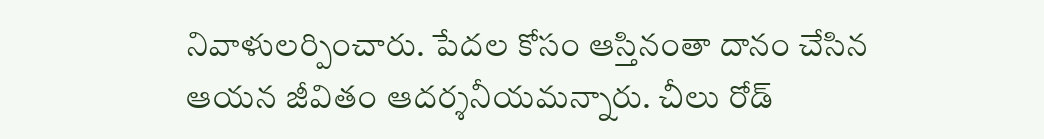నివాళులర్పించారు. పేదల కోసం ఆస్తినంతా దానం చేసిన ఆయన జీవితం ఆదర్శనీయమన్నారు. చీలు రోడ్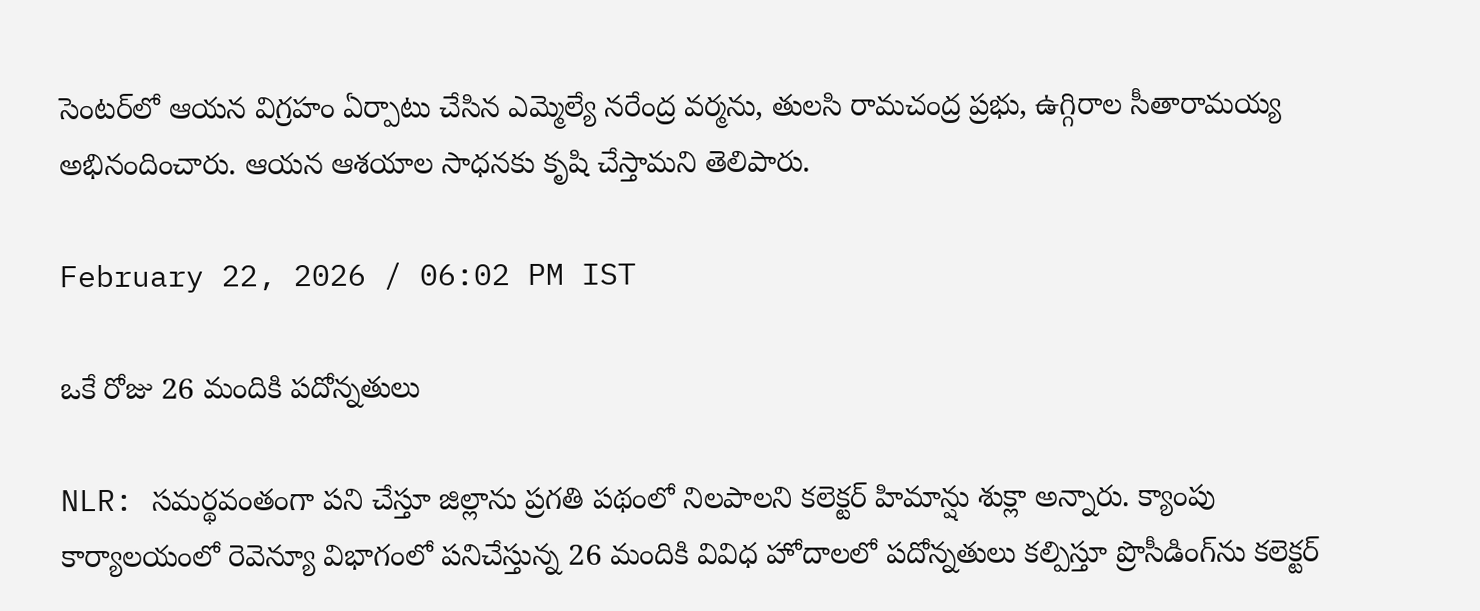సెంటర్‌లో ఆయన విగ్రహం ఏర్పాటు చేసిన ఎమ్మెల్యే నరేంద్ర వర్మను, తులసి రామచంద్ర ప్రభు, ఉగ్గిరాల సీతారామయ్య అభినందించారు. ఆయన ఆశయాల సాధనకు కృషి చేస్తామని తెలిపారు.

February 22, 2026 / 06:02 PM IST

ఒకే రోజు 26 మందికి పదోన్నతులు

NLR: సమర్థవంతంగా పని చేస్తూ జిల్లాను ప్రగతి పథంలో నిలపాలని కలెక్టర్ హిమాన్షు శుక్లా అన్నారు. క్యాంపు కార్యాలయంలో రెవెన్యూ విభాగంలో పనిచేస్తున్న 26 మందికి వివిధ హోదాలలో పదోన్నతులు కల్పిస్తూ ప్రొసీడింగ్‌ను కలెక్టర్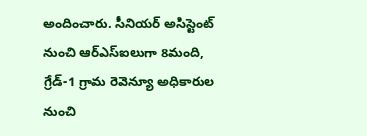అందించారు. సీనియర్ అసిస్టెంట్ నుంచి ఆర్ఎస్ఐలుగా 8మంది, గ్రేడ్-1 గ్రామ రెవెన్యూ అధికారుల నుంచి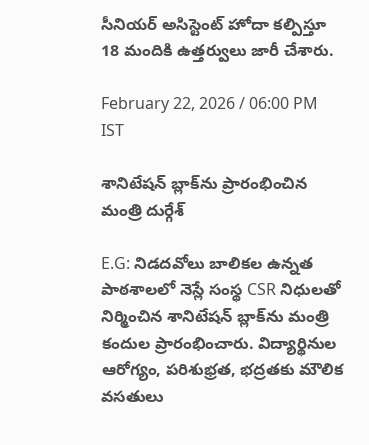సీనియర్ అసిస్టెంట్ హోదా కల్పిస్తూ 18 మందికి ఉత్తర్వులు జారీ చేశారు.

February 22, 2026 / 06:00 PM IST

శానిటేషన్ బ్లాక్‌ను ప్రారంభించిన మంత్రి దుర్గేశ్

E.G: నిడదవోలు బాలికల ఉన్నత పాఠశాలలో నెస్లే సంస్థ CSR నిధులతో నిర్మించిన శానిటేషన్ బ్లాక్‌ను మంత్రి కందుల ప్రారంభించారు. విద్యార్థినుల ఆరోగ్యం, పరిశుభ్రత, భద్రతకు మౌలిక వసతులు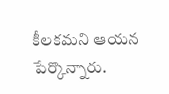కీలకమని ఆయన పేర్కొన్నారు.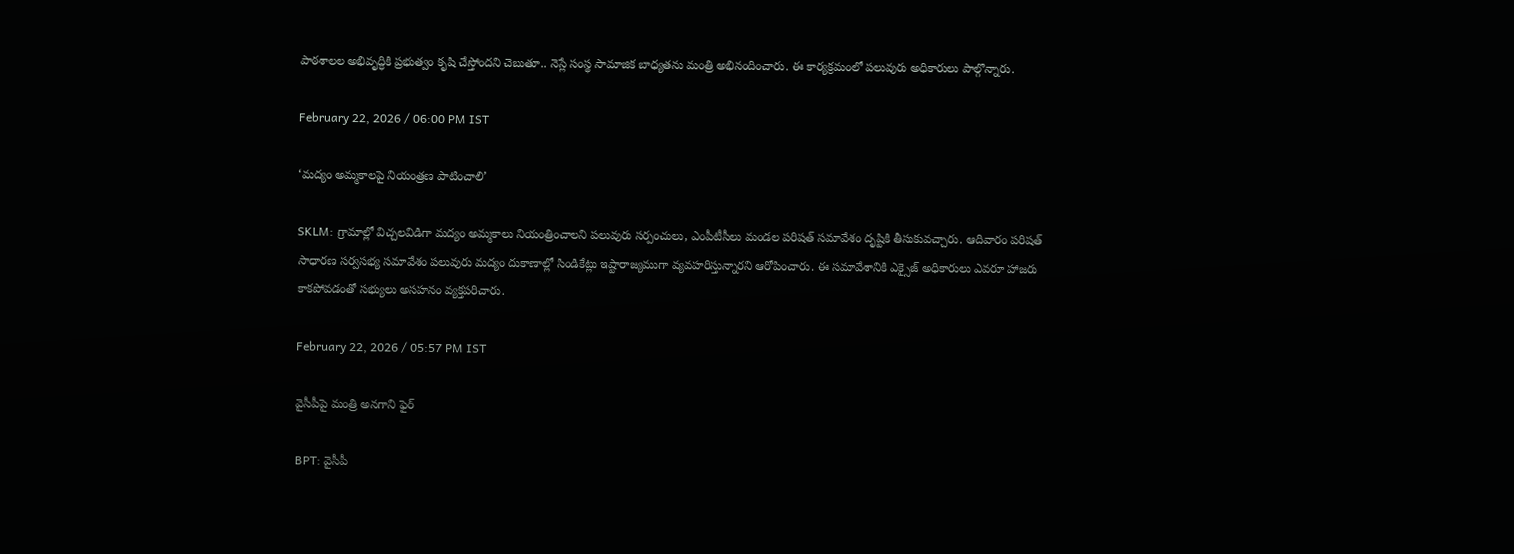పాఠశాలల అభివృద్ధికి ప్రభుత్వం కృషి చేస్తోందని చెబుతూ.. నెస్లే సంస్థ సామాజిక బాధ్యతను మంత్రి అభినందించారు. ఈ కార్యక్రమంలో పలువురు అధికారులు పాల్గొన్నారు.

February 22, 2026 / 06:00 PM IST

‘మద్యం అమ్మకాలపై నియంత్రణ పాటించాలి’

SKLM: గ్రామాల్లో విచ్చలవిడిగా మద్యం అమ్మకాలు నియంత్రించాలని పలువురు సర్పంచులు, ఎంపీటీసీలు మండల పరిషత్ సమావేశం దృష్టికి తీసుకువచ్చారు. ఆదివారం పరిషత్ సాధారణ సర్వసభ్య సమావేశం పలువురు మద్యం దుకాణాల్లో సిండికేట్లు ఇష్టారాజ్యముగా వ్యవహరిస్తున్నారని ఆరోపించారు. ఈ సమావేశానికి ఎక్సైజ్ అధికారులు ఎవరూ హాజరు కాకపోవడంతో సభ్యులు అసహనం వ్యక్తపరిచారు.

February 22, 2026 / 05:57 PM IST

వైసీపీపై మంత్రి అనగాని ఫైర్

BPT: వైసీపీ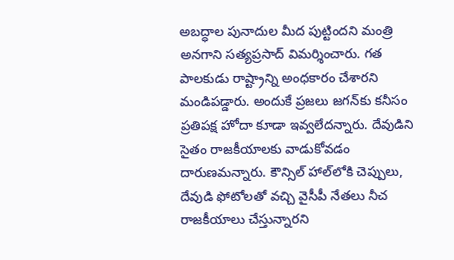అబద్ధాల పునాదుల మీద పుట్టిందని మంత్రి అనగాని సత్యప్రసాద్ విమర్శించారు. గత పాలకుడు రాష్ట్రాన్ని అంధకారం చేశారని మండిపడ్డారు. అందుకే ప్రజలు జగన్‌కు కనీసం ప్రతిపక్ష హోదా కూడా ఇవ్వలేదన్నారు. దేవుడిని సైతం రాజకీయాలకు వాడుకోవడం దారుణమన్నారు. కౌన్సిల్ హాల్‌లోకి చెప్పులు, దేవుడి ఫోటోలతో వచ్చి వైసీపీ నేతలు నీచ రాజకీయాలు చేస్తున్నారని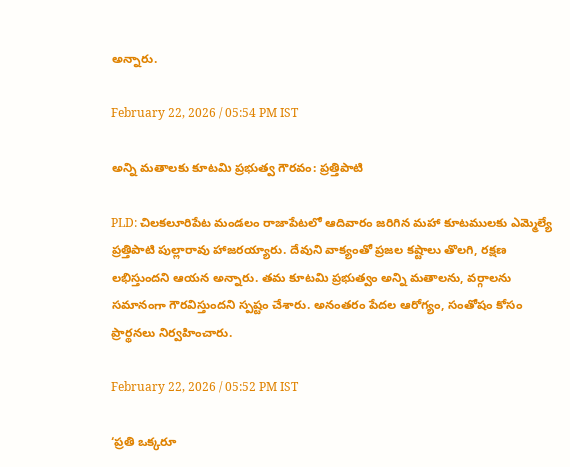అన్నారు.

February 22, 2026 / 05:54 PM IST

అన్ని మతాలకు కూటమి ప్రభుత్వ గౌరవం: ప్రత్తిపాటి

PLD: చిలకలూరిపేట మండలం రాజాపేటలో ఆదివారం జరిగిన మహా కూటములకు ఎమ్మెల్యే ప్రత్తిపాటి పుల్లారావు హాజరయ్యారు. దేవుని వాక్యంతో ప్రజల కష్టాలు తొలగి, రక్షణ లభిస్తుందని ఆయన అన్నారు. తమ కూటమి ప్రభుత్వం అన్ని మతాలను, వర్గాలను సమానంగా గౌరవిస్తుందని స్పష్టం చేశారు. అనంతరం పేదల ఆరోగ్యం, సంతోషం కోసం ప్రార్థనలు నిర్వహించారు.

February 22, 2026 / 05:52 PM IST

‘ప్రతి ఒక్కరూ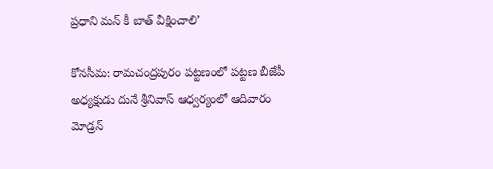ప్రధాని మన్ కీ బాత్ వీక్షించాలి’

కోనసీమ: రామచంద్రపురం పట్టణంలో పట్టణ బీజేపీ అధ్యక్షుడు దునే శ్రీనివాస్ ఆధ్వర్యంలో ఆదివారం మోడ్రన్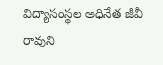విద్యాసంస్థల అధినేత జీవీ రావుని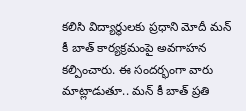కలిసి విద్యార్థులకు ప్రధాని మోదీ మన్ కీ బాత్ కార్యక్రమంపై అవగాహన కల్పించారు. ఈ సందర్భంగా వారు మాట్లాడుతూ.. మన్ కీ బాత్ ప్రతి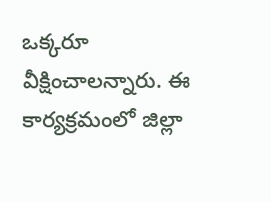ఒక్కరూ వీక్షించాలన్నారు. ఈ కార్యక్రమంలో జిల్లా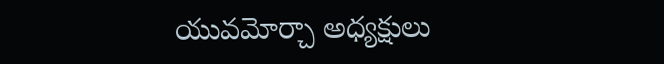యువమోర్చా అధ్యక్షులు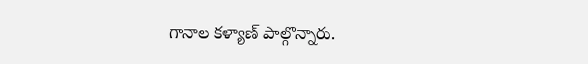గానాల కళ్యాణ్ పాల్గొన్నారు.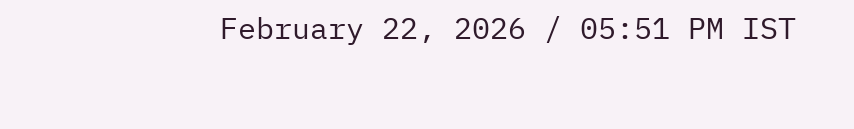February 22, 2026 / 05:51 PM IST